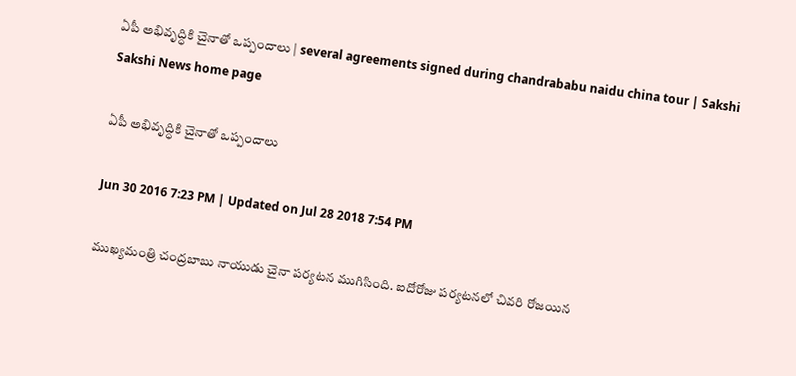ఏపీ అభివృద్ధికి చైనాతో ఒప్పందాలు | several agreements signed during chandrababu naidu china tour | Sakshi
Sakshi News home page

ఏపీ అభివృద్ధికి చైనాతో ఒప్పందాలు

Jun 30 2016 7:23 PM | Updated on Jul 28 2018 7:54 PM

ముఖ్యమంత్రి చంద్రబాబు నాయుడు చైనా పర్యటన ముగిసింది. ఐదోరోజు పర్యటనలో చివరి రోజయిన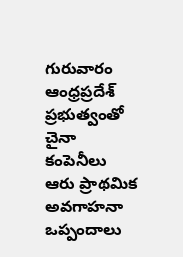గురువారం ఆంధ్రప్రదేశ్ ప్రభుత్వంతో చైనా కంపెనీలు ఆరు ప్రాథమిక అవగాహనా ఒప్పందాలు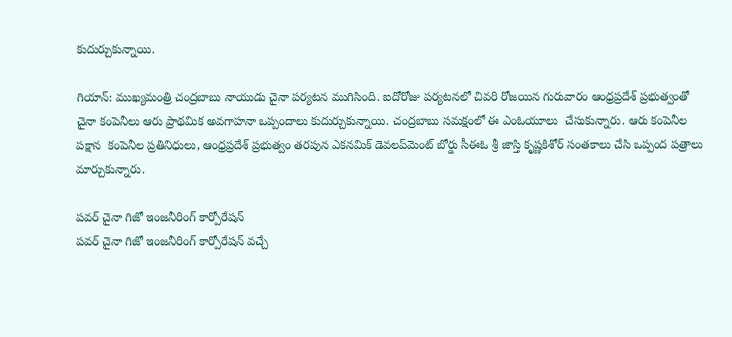కుదుర్చుకున్నాయి.

గియాన్: ముఖ్యమంత్రి చంద్రబాబు నాయుడు చైనా పర్యటన ముగిసింది. ఐదోరోజు పర్యటనలో చివరి రోజయిన గురువారం ఆంధ్రప్రదేశ్ ప్రభుత్వంతో చైనా కంపెనీలు ఆరు ప్రాథమిక అవగాహనా ఒప్పందాలు కుదుర్చుకున్నాయి. చంద్రబాబు సమక్షంలో ఈ ఎంఓయూలు  చేసుకున్నారు. ఆరు కంపెనీల పక్షాన  కంపెనీల ప్రతినిధులు, ఆంధ్రప్రదేశ్ ప్రభుత్వం తరపున ఎకనమిక్ డెవలప్‌మెంట్ బోర్డు సీఈఓ శ్రీ జాస్తి కృష్ణకిశోర్ సంతకాలు చేసి ఒప్పంద పత్రాలు మార్చుకున్నారు.

పవర్ చైనా గిజో ఇంజనీరింగ్ కార్పోరేషన్
పవర్ చైనా గిజో ఇంజనీరింగ్ కార్పోరేషన్ వచ్చే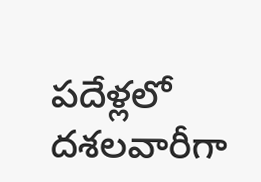పదేళ్లలో దశలవారీగా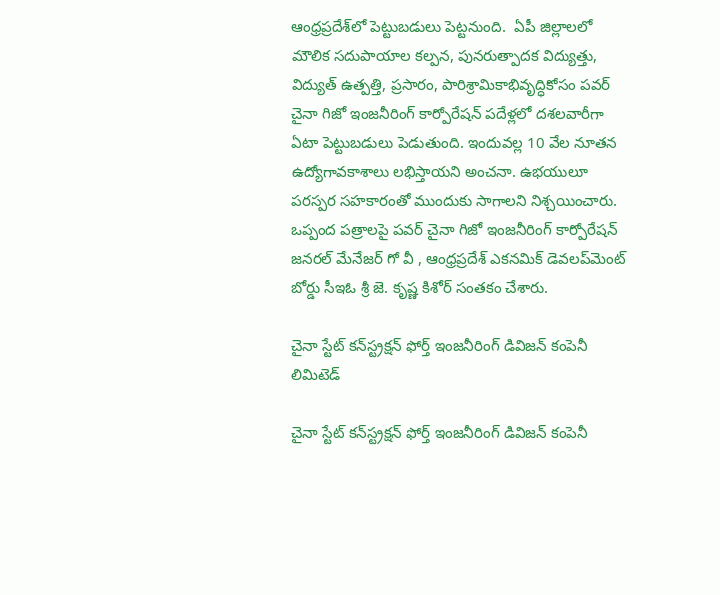ఆంధ్రప్రదేశ్‌లో పెట్టుబడులు పెట్టనుంది.  ఏపీ జిల్లాలలో మౌలిక సదుపాయాల కల్పన, పునరుత్పాదక విద్యుత్తు, విద్యుత్ ఉత్పత్తి, ప్రసారం, పారిశ్రామికాభివృద్ధికోసం పవర్ చైనా గిజో ఇంజనీరింగ్ కార్పోరేషన్ పదేళ్లలో దశలవారీగా ఏటా పెట్టుబడులు పెడుతుంది. ఇందువల్ల 10 వేల నూతన ఉద్యోగావకాశాలు లభిస్తాయని అంచనా. ఉభయులూ పరస్పర సహకారంతో ముందుకు సాగాలని నిశ్చయించారు.  ఒప్పంద పత్రాలపై పవర్ చైనా గిజో ఇంజనీరింగ్ కార్పోరేషన్ జనరల్ మేనేజర్ గో వీ , ఆంధ్రప్రదేశ్ ఎకనమిక్ డెవలప్‌మెంట్ బోర్డు సీఇఓ శ్రీ జె. కృష్ణ కిశోర్ సంతకం చేశారు.

చైనా స్టేట్ కన్‌స్ట్రక్షన్ ఫోర్త్ ఇంజనీరింగ్ డివిజన్ కంపెనీ లిమిటెడ్

చైనా స్టేట్ కన్‌స్ట్రక్షన్ ఫోర్త్ ఇంజనీరింగ్ డివిజన్ కంపెనీ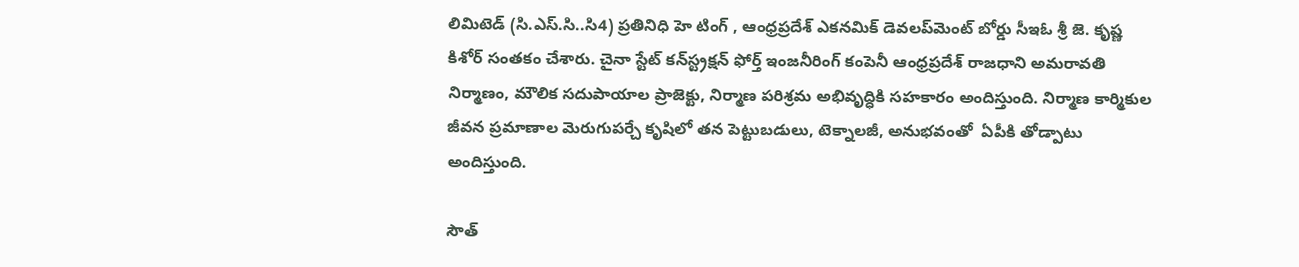లిమిటెడ్ (సి.ఎస్.సి..సి4) ప్రతినిధి హె టింగ్ , ఆంధ్రప్రదేశ్ ఎకనమిక్ డెవలప్‌మెంట్ బోర్డు సీఇఓ శ్రీ జె. కృష్ణ కిశోర్ సంతకం చేశారు. చైనా స్టేట్ కన్‌స్ట్రక్షన్ ఫోర్త్ ఇంజనీరింగ్ కంపెనీ ఆంధ్రప్రదేశ్ రాజధాని అమరావతి నిర్మాణం, మౌలిక సదుపాయాల ప్రాజెక్టు, నిర్మాణ పరిశ్రమ అభివృద్ధికి సహకారం అందిస్తుంది. నిర్మాణ కార్మికుల జీవన ప్రమాణాల మెరుగుపర్చే కృషిలో తన పెట్టుబడులు, టెక్నాలజీ, అనుభవంతో  ఏపీకి తోడ్పాటు అందిస్తుంది.

సౌత్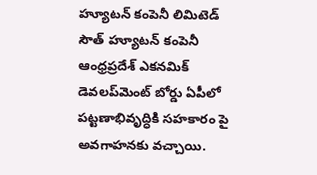హ్యూటన్ కంపెనీ లిమిటెడ్
సౌత్ హ్యూటన్ కంపెనీ ఆంధ్రప్రదేశ్ ఎకనమిక్ డెవలప్‌మెంట్ బోర్డు ఏపీలో పట్టణాభివృద్ధికి సహకారం పై అవగాహనకు వచ్చాయి.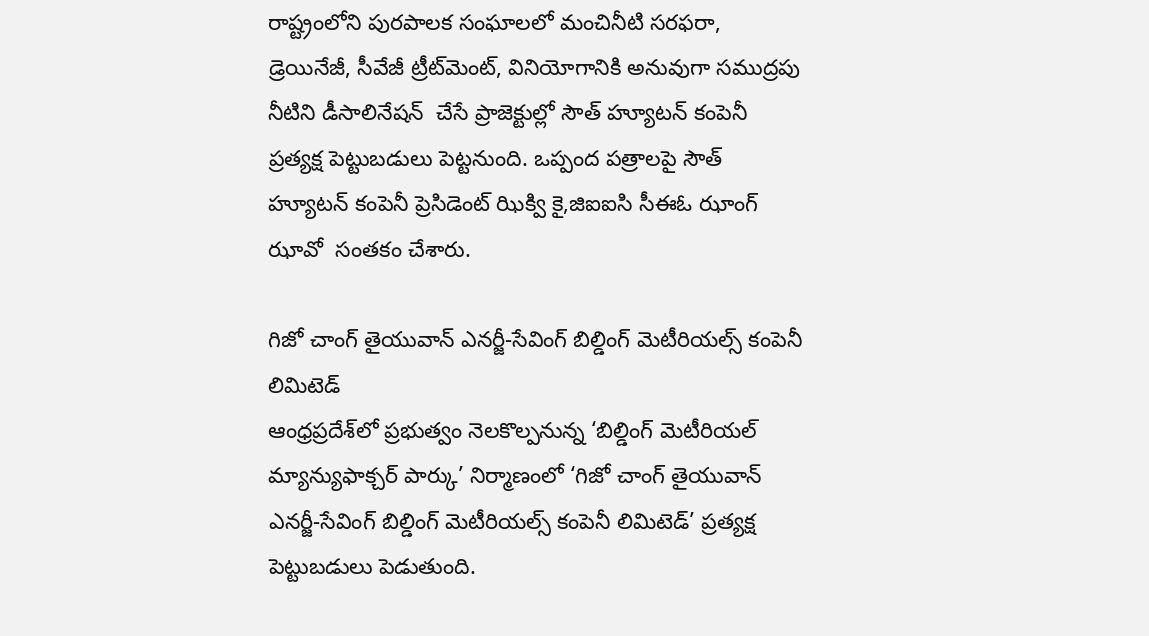రాష్ట్రంలోని పురపాలక సంఘాలలో మంచినీటి సరఫరా, డ్రెయినేజీ, సీవేజీ ట్రీట్‌మెంట్, వినియోగానికి అనువుగా సముద్రపు నీటిని డీసాలినేషన్  చేసే ప్రాజెక్టుల్లో సౌత్ హ్యూటన్ కంపెనీ ప్రత్యక్ష పెట్టుబడులు పెట్టనుంది. ఒప్పంద పత్రాలపై సౌత్ హ్యూటన్ కంపెనీ ప్రెసిడెంట్ ఝిక్వి కై,జిఐఐసి సీఈఓ ఝాంగ్ ఝావో  సంతకం చేశారు.

గిజో చాంగ్ తైయువాన్ ఎనర్జీ-సేవింగ్ బిల్డింగ్ మెటీరియల్స్ కంపెనీ లిమిటెడ్
ఆంధ్రప్రదేశ్‌లో ప్రభుత్వం నెలకొల్పనున్న ‘బిల్డింగ్ మెటీరియల్ మ్యాన్యుఫాక్చర్ పార్కు’ నిర్మాణంలో ‘గిజో చాంగ్ తైయువాన్ ఎనర్జీ-సేవింగ్ బిల్డింగ్ మెటీరియల్స్ కంపెనీ లిమిటెడ్’ ప్రత్యక్ష పెట్టుబడులు పెడుతుంది.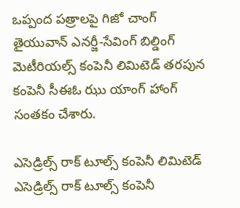ఒప్పంద పత్రాలపై గిజో చాంగ్ తైయువాన్ ఎనర్జీ-సేవింగ్ బిల్డింగ్ మెటీరియల్స్ కంపెనీ లిమిటెడ్ తరపున కంపెనీ సీఈఓ ఝు యాంగ్ హాంగ్ సంతకం చేశారు.

ఎసెడ్రిల్స్ రాక్ టూల్స్ కంపెనీ లిమిటెడ్
ఎసెడ్రిల్స్ రాక్ టూల్స్ కంపెనీ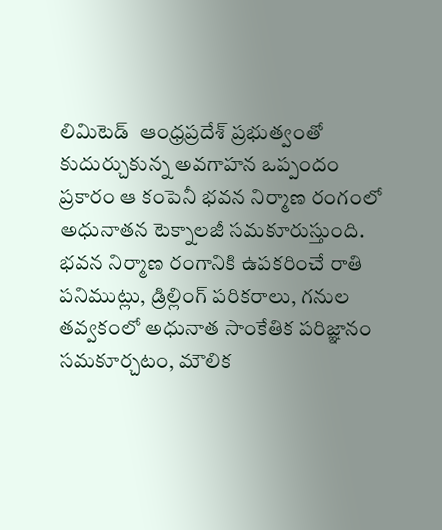లిమిటెడ్  ఆంధ్రప్రదేశ్ ప్రభుత్వంతో కుదుర్చుకున్న అవగాహన ఒప్పందం ప్రకారం ఆ కంపెనీ భవన నిర్మాణ రంగంలో అధునాతన టెక్నాలజీ సమకూరుస్తుంది.  భవన నిర్మాణ రంగానికి ఉపకరించే రాతి పనిముట్లు, డ్రిల్లింగ్ పరికరాలు, గనుల తవ్వకంలో అధునాత సాంకేతిక పరిజ్ఞానం సమకూర్చటం, మౌలిక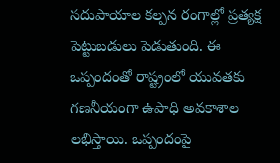సదుపాయాల కల్పన రంగాల్లో ప్రత్యక్ష పెట్టుబడులు పెడుతుంది. ఈ ఒప్పందంతో రాష్ట్రంలో యువతకు గణనీయంగా ఉపాధి అవకాశాల లభిస్తాయి. ఒప్పందంపై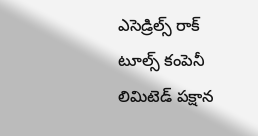ఎసెడ్రిల్స్ రాక్ టూల్స్ కంపెనీ లిమిటెడ్ పక్షాన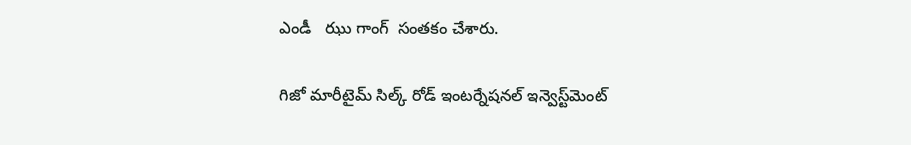ఎండీ   ఝు గాంగ్  సంతకం చేశారు.

గిజో మారీటైమ్ సిల్క్ రోడ్ ఇంటర్నేషనల్ ఇన్వెస్ట్‌మెంట్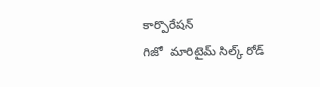కార్పొరేషన్
గిజో  మారిటైమ్ సిల్క్ రోడ్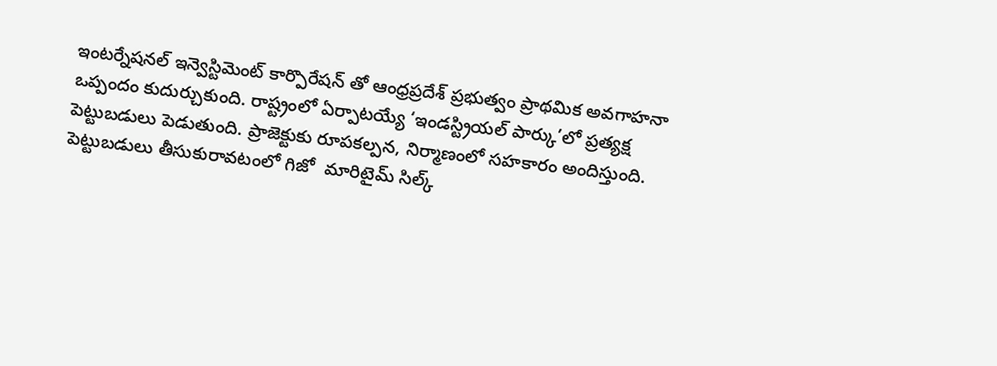ఇంటర్నేషనల్ ఇన్వెస్టిమెంట్ కార్పొరేషన్ తో ఆంధ్రప్రదేశ్ ప్రభుత్వం ప్రాథమిక అవగాహనా ఒప్పందం కుదుర్చుకుంది. రాష్ట్రంలో ఏర్పాటయ్యే ‘ఇండస్ట్రియల్ పార్కు’లో ప్రత్యక్ష పెట్టుబడులు పెడుతుంది. ప్రాజెక్టుకు రూపకల్పన, నిర్మాణంలో సహకారం అందిస్తుంది. పెట్టుబడులు తీసుకురావటంలో గిజో  మారిటైమ్ సిల్క్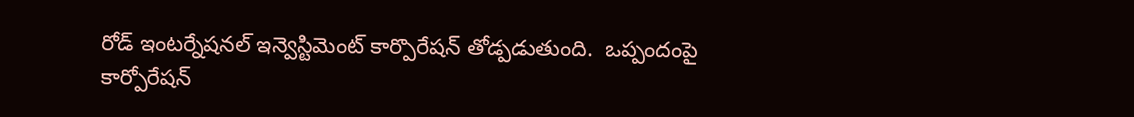రోడ్ ఇంటర్నేషనల్ ఇన్వెస్టిమెంట్ కార్పొరేషన్ తోడ్పడుతుంది.  ఒప్పందంపై కార్పోరేషన్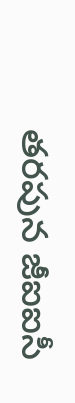తరపున జీఐఐసీ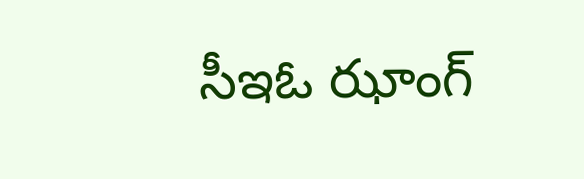సీఇఓ ఝాంగ్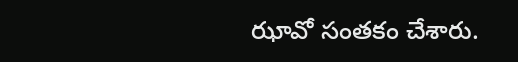ఝావో సంతకం చేశారు.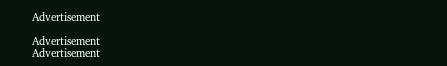Advertisement

Advertisement
Advertisement